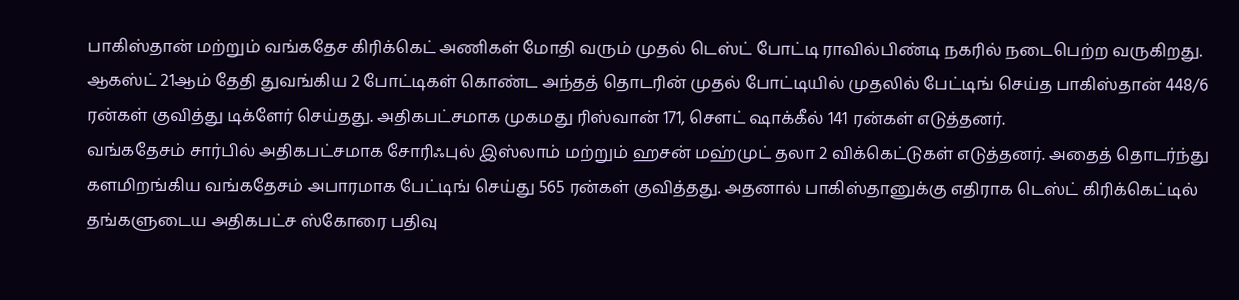பாகிஸ்தான் மற்றும் வங்கதேச கிரிக்கெட் அணிகள் மோதி வரும் முதல் டெஸ்ட் போட்டி ராவில்பிண்டி நகரில் நடைபெற்ற வருகிறது. ஆகஸ்ட் 21ஆம் தேதி துவங்கிய 2 போட்டிகள் கொண்ட அந்தத் தொடரின் முதல் போட்டியில் முதலில் பேட்டிங் செய்த பாகிஸ்தான் 448/6 ரன்கள் குவித்து டிக்ளேர் செய்தது. அதிகபட்சமாக முகமது ரிஸ்வான் 171, சௌட் ஷாக்கீல் 141 ரன்கள் எடுத்தனர்.
வங்கதேசம் சார்பில் அதிகபட்சமாக சோரிஃபுல் இஸ்லாம் மற்றும் ஹசன் மஹ்முட் தலா 2 விக்கெட்டுகள் எடுத்தனர். அதைத் தொடர்ந்து களமிறங்கிய வங்கதேசம் அபாரமாக பேட்டிங் செய்து 565 ரன்கள் குவித்தது. அதனால் பாகிஸ்தானுக்கு எதிராக டெஸ்ட் கிரிக்கெட்டில் தங்களுடைய அதிகபட்ச ஸ்கோரை பதிவு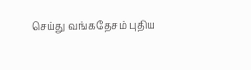செய்து வங்கதேசம் புதிய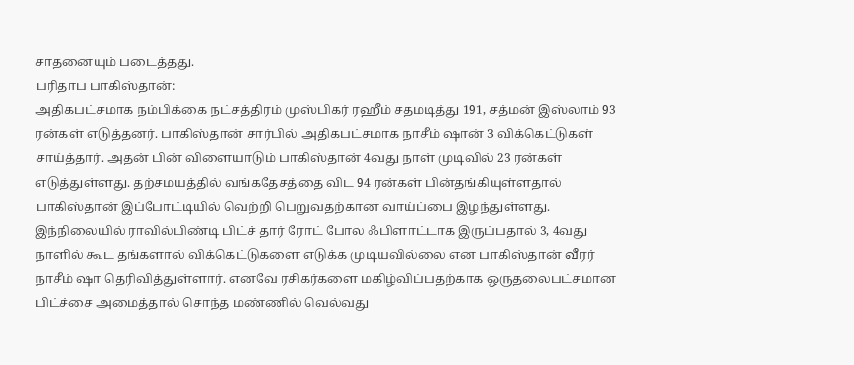சாதனையும் படைத்தது.
பரிதாப பாகிஸ்தான்:
அதிகபட்சமாக நம்பிக்கை நட்சத்திரம் முஸ்பிகர் ரஹீம் சதமடித்து 191, சத்மன் இஸ்லாம் 93 ரன்கள் எடுத்தனர். பாகிஸ்தான் சார்பில் அதிகபட்சமாக நாசீம் ஷான் 3 விக்கெட்டுகள் சாய்த்தார். அதன் பின் விளையாடும் பாகிஸ்தான் 4வது நாள் முடிவில் 23 ரன்கள் எடுத்துள்ளது. தற்சமயத்தில் வங்கதேசத்தை விட 94 ரன்கள் பின்தங்கியுள்ளதால் பாகிஸ்தான் இப்போட்டியில் வெற்றி பெறுவதற்கான வாய்ப்பை இழந்துள்ளது.
இந்நிலையில் ராவில்பிண்டி பிட்ச் தார் ரோட் போல ஃபிளாட்டாக இருப்பதால் 3, 4வது நாளில் கூட தங்களால் விக்கெட்டுகளை எடுக்க முடியவில்லை என பாகிஸ்தான் வீரர் நாசீம் ஷா தெரிவித்துள்ளார். எனவே ரசிகர்களை மகிழ்விப்பதற்காக ஒருதலைபட்சமான பிட்ச்சை அமைத்தால் சொந்த மண்ணில் வெல்வது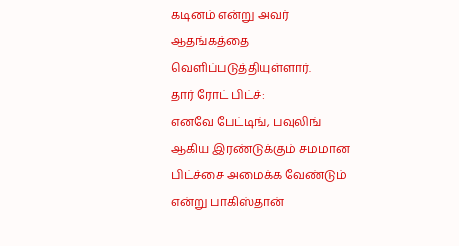கடினம் என்று அவர் ஆதங்கத்தை வெளிப்படுத்தியுள்ளார்.
தார் ரோட் பிட்ச்:
எனவே பேட்டிங், பவுலிங் ஆகிய இரண்டுக்கும் சமமான பிட்ச்சை அமைக்க வேண்டும் என்று பாகிஸ்தான்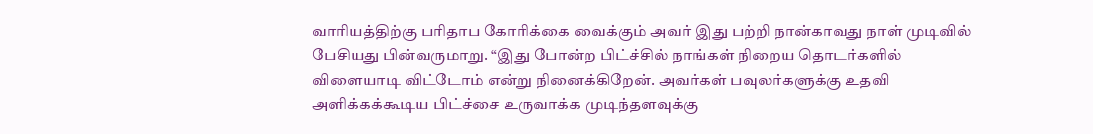வாரியத்திற்கு பரிதாப கோரிக்கை வைக்கும் அவர் இது பற்றி நான்காவது நாள் முடிவில் பேசியது பின்வருமாறு. “இது போன்ற பிட்ச்சில் நாங்கள் நிறைய தொடர்களில் விளையாடி விட்டோம் என்று நினைக்கிறேன். அவர்கள் பவுலர்களுக்கு உதவி அளிக்கக்கூடிய பிட்ச்சை உருவாக்க முடிந்தளவுக்கு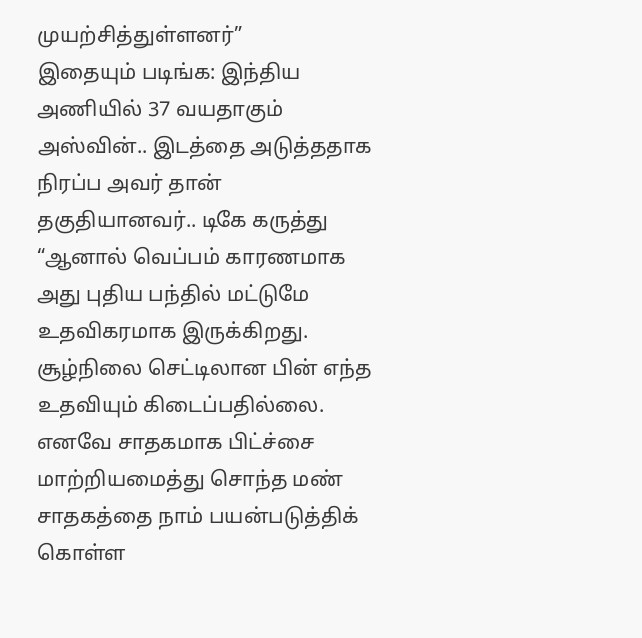முயற்சித்துள்ளனர்”
இதையும் படிங்க: இந்திய அணியில் 37 வயதாகும் அஸ்வின்.. இடத்தை அடுத்ததாக நிரப்ப அவர் தான் தகுதியானவர்.. டிகே கருத்து
“ஆனால் வெப்பம் காரணமாக அது புதிய பந்தில் மட்டுமே உதவிகரமாக இருக்கிறது. சூழ்நிலை செட்டிலான பின் எந்த உதவியும் கிடைப்பதில்லை. எனவே சாதகமாக பிட்ச்சை மாற்றியமைத்து சொந்த மண் சாதகத்தை நாம் பயன்படுத்திக் கொள்ள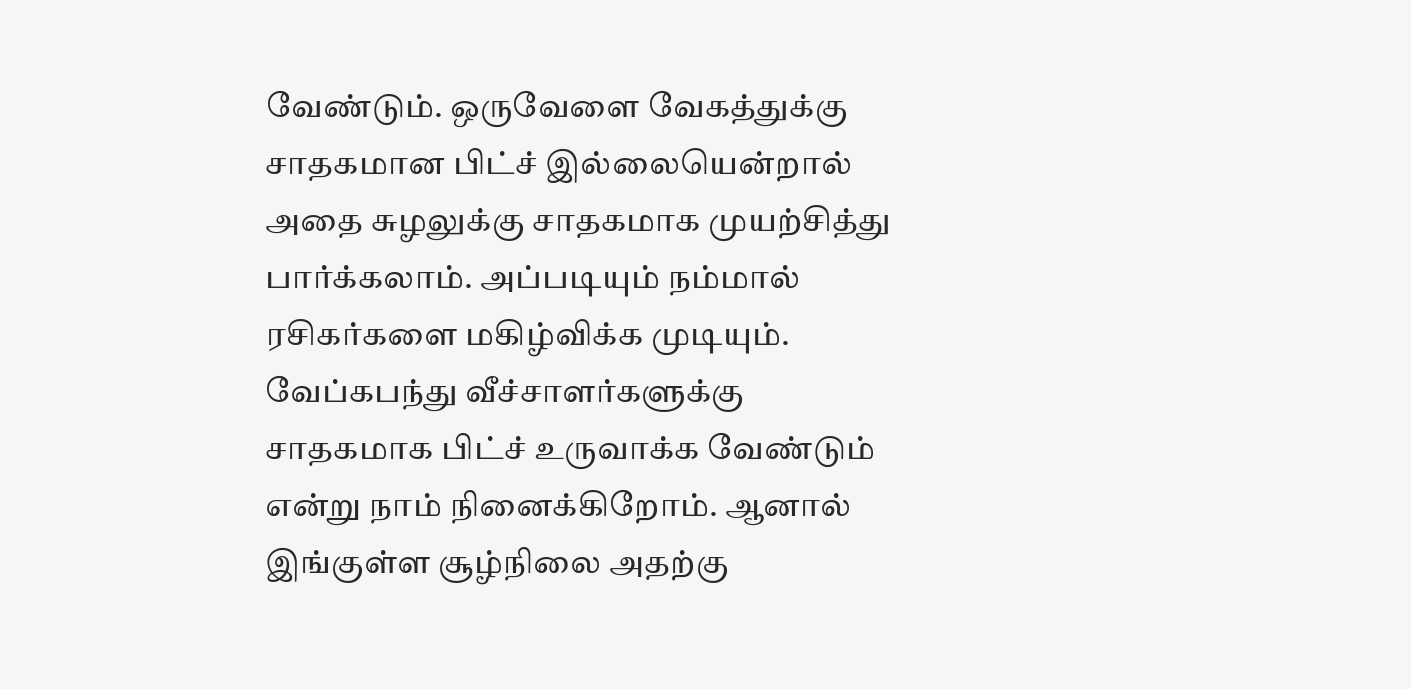வேண்டும். ஒருவேளை வேகத்துக்கு சாதகமான பிட்ச் இல்லையென்றால் அதை சுழலுக்கு சாதகமாக முயற்சித்து பார்க்கலாம். அப்படியும் நம்மால் ரசிகர்களை மகிழ்விக்க முடியும். வேப்கபந்து வீச்சாளர்களுக்கு சாதகமாக பிட்ச் உருவாக்க வேண்டும் என்று நாம் நினைக்கிறோம். ஆனால் இங்குள்ள சூழ்நிலை அதற்கு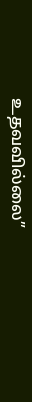உதவவில்லை”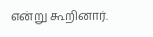என்று கூறினார்.